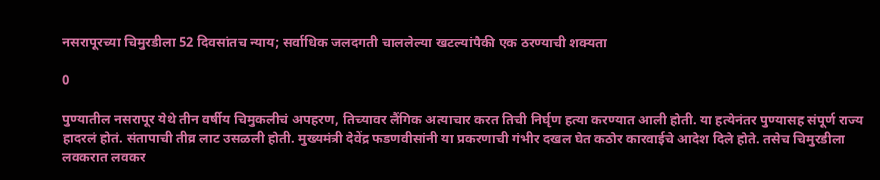नसरापूरच्या चिमुरडीला 52 दिवसांतच न्याय; सर्वाधिक जलदगती चाललेल्या खटल्यांपैकी एक ठरण्याची शक्यता

0

पुण्यातील नसरापूर येथे तीन वर्षीय चिमुकलीचं अपहरण, तिच्यावर लैंगिक अत्याचार करत तिची निर्घृण हत्या करण्यात आली होती. या हत्येनंतर पुण्यासह संपूर्ण राज्य हादरलं होतं. संतापाची तीव्र लाट उसळली होती. मुख्यमंत्री देवेंद्र फडणवीसांनी या प्रकरणाची गंभीर दखल घेत कठोर कारवाईचे आदेश दिले होते. तसेच चिमुरडीला लवकरात लवकर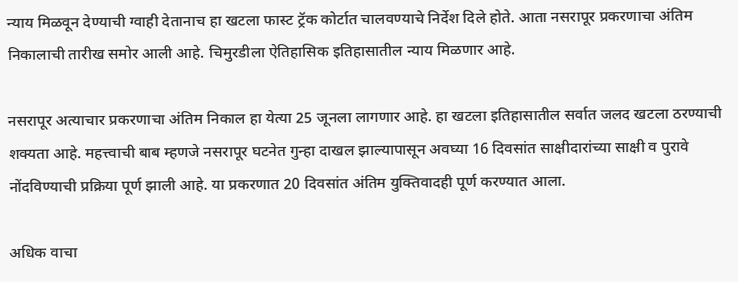न्याय मिळवून देण्याची ग्वाही देतानाच हा खटला फास्ट ट्रॅक कोर्टात चालवण्याचे निर्देश दिले होते. आता नसरापूर प्रकरणाचा अंतिम निकालाची तारीख समोर आली आहे. चिमुरडीला ऐतिहासिक इतिहासातील न्याय मिळणार आहे.

नसरापूर अत्याचार प्रकरणाचा अंतिम निकाल हा येत्या 25 जूनला लागणार आहे. हा खटला इतिहासातील सर्वात जलद खटला ठरण्याची शक्यता आहे. महत्त्वाची बाब म्हणजे नसरापूर घटनेत गुन्हा दाखल झाल्यापासून अवघ्या 16 दिवसांत साक्षीदारांच्या साक्षी व पुरावे नोंदविण्याची प्रक्रिया पूर्ण झाली आहे. या प्रकरणात 20 दिवसांत अंतिम युक्तिवादही पूर्ण करण्यात आला.

अधिक वाचा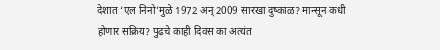देशात ‘एल निनो’मुळे 1972 अन् 2009 सारखा दुष्काळ? मान्सून कधी होणार सक्रिय? पुढचे काही दिवस का अत्यंत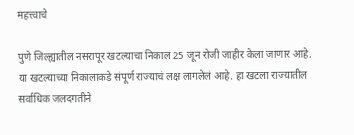महत्त्वाचे

पुणे जिल्ह्यातील नसरापूर खटल्याचा निकाल 25 जून रोजी जाहीर केला जाणार आहे. या खटल्याच्या निकालाकडे संपूर्ण राज्याचं लक्ष लागलेलं आहे. हा खटला राज्यातील सर्वाधिक जलदगतीने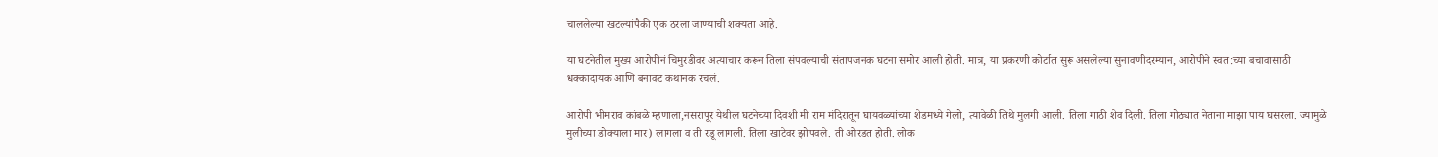चाललेल्या खटल्यांपैकी एक ठरला जाण्याची शक्यता आहे.

या घटनेतील मुख्य आरोपीनं चिमुरडीवर अत्याचार करून तिला संपवल्याची संतापजनक घटना समोर आली होती. मात्र, या प्रकरणी कोर्टात सुरू असलेल्या सुनावणीदरम्यान, आरोपीने स्वत:च्या बचावासाठी धक्कादायक आणि बनावट कथानक रचलं.

आरोपी भीमराव कांबळे म्हणाला,नसरापूर येथील घटनेच्या दिवशी मी राम मंदिरातून घायवळ्यांच्या शेडमध्ये गेलो, त्यावेळी तिथे मुलगी आली. तिला गाठी शेव दिली. तिला गोठ्यात नेताना माझा पाय घसरला. ज्यामुळे मुलीच्या डोक्याला मार) लागला व ती रडू लागली. तिला खाटेवर झोपवले. ती ओरडत होती. लोक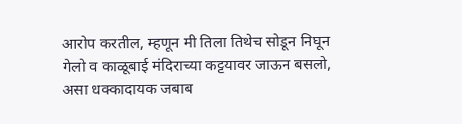आरोप करतील, म्हणून मी तिला तिथेच सोडून निघून गेलो व काळूबाई मंदिराच्या कट्टयावर जाऊन बसलो, असा धक्कादायक जबाब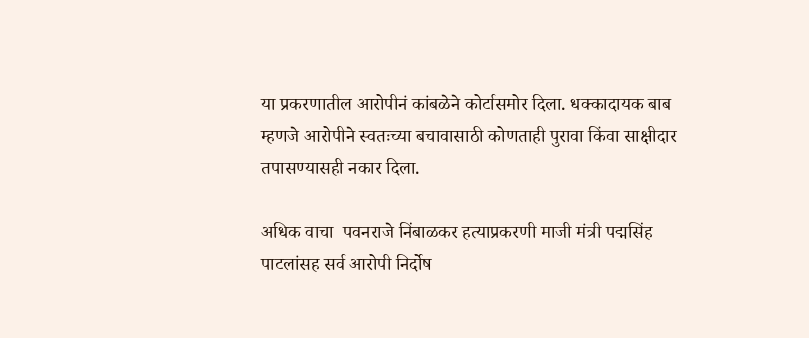या प्रकरणातील आरोपीनं कांबळेने कोर्टासमोर दिला. धक्कादायक बाब म्हणजे आरोपीने स्वतःच्या बचावासाठी कोणताही पुरावा किंवा साक्षीदार तपासण्यासही नकार दिला.

अधिक वाचा  पवनराजे निंबाळकर हत्याप्रकरणी माजी मंत्री पद्मसिंह पाटलांसह सर्व आरोपी निर्दोष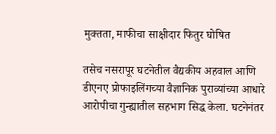मुक्तता, माफीचा साक्षीदार फितुर घोषित

तसेच नसरापूर घटनेतील वैद्यकीय अहवाल आणि डीएनए प्रोफाइलिंगच्या वैज्ञानिक पुराव्यांच्या आधारे आरोपीचा गुन्ह्यातील सहभाग सिद्ध केला. घटनेनंतर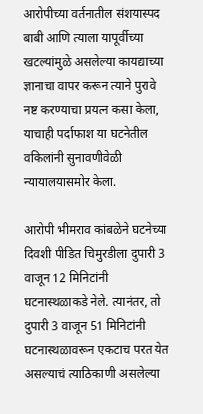आरोपीच्या वर्तनातील संशयास्पद बाबी आणि त्याला यापूर्वीच्या खटल्यांमुळे असलेल्या कायद्याच्या ज्ञानाचा वापर करून त्याने पुरावे नष्ट करण्याचा प्रयत्न कसा केला, याचाही पर्दाफाश या घटनेतील वकिलांनी सुनावणीवेळी न्यायालयासमोर केला.

आरोपी भीमराव कांबळेने घटनेच्या दिवशी पीडित चिमुरडीला दुपारी 3 वाजून 12 मिनिटांनी घटनास्थळाकडे नेले. त्यानंतर, तो दुपारी 3 वाजून 51 मिनिटांनी घटनास्थळावरून एकटाच परत येत असल्याचं त्याठिकाणी असलेल्या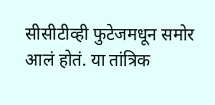सीसीटीव्ही फुटेजमधून समोर आलं होतं. या तांत्रिक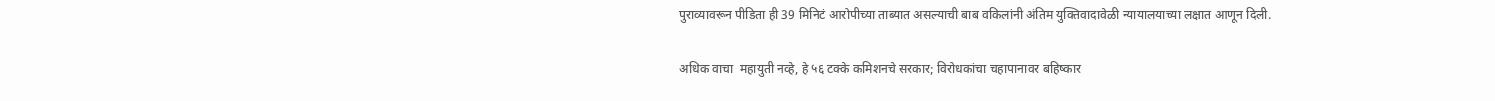पुराव्यावरून पीडिता ही 39 मिनिटं आरोपीच्या ताब्यात असल्याची बाब वकिलांनी अंतिम युक्तिवादावेळी न्यायालयाच्या लक्षात आणून दिली.

अधिक वाचा  महायुती नव्हे, हे ५६ टक्के कमिशनचे सरकार; विरोधकांचा चहापानावर बहिष्कार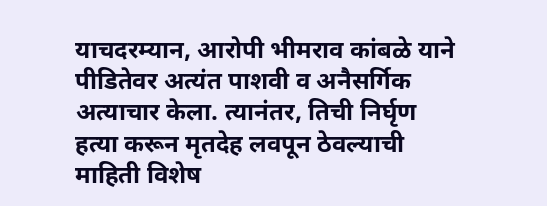याचदरम्यान, आरोपी भीमराव कांबळे याने पीडितेवर अत्यंत पाशवी व अनैसर्गिक अत्याचार केला. त्यानंतर, तिची निर्घृण हत्या करून मृतदेह लवपून ठेवल्याची माहिती विशेष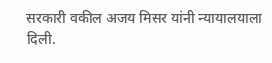सरकारी वकील अजय मिसर यांनी न्यायालयाला दिली.